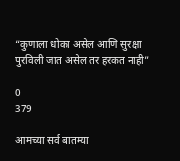“कुणाला धोका असेल आणि सुरक्षा पुरविली जात असेल तर हरकत नाही”

0
379

आमच्या सर्व बातम्या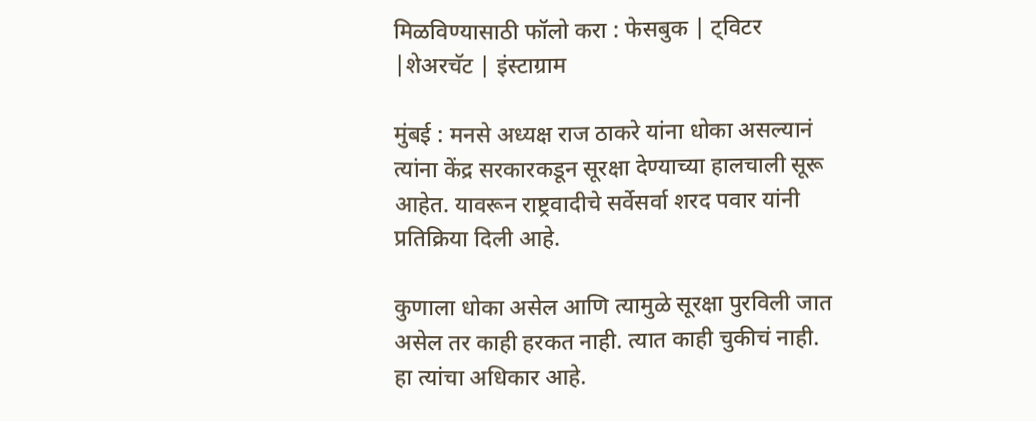मिळविण्यासाठी फॉलो करा : फेसबुक | ट्विटर |शेअरचॅट | इंस्टाग्राम

मुंबई : मनसे अध्यक्ष राज ठाकरे यांना धोका असल्यानं त्यांना केंद्र सरकारकडून सूरक्षा देण्याच्या हालचाली सूरू आहेत. यावरून राष्ट्रवादीचे सर्वेसर्वा शरद पवार यांनी प्रतिक्रिया दिली आहे.

कुणाला धोका असेल आणि त्यामुळे सूरक्षा पुरविली जात असेल तर काही हरकत नाही. त्यात काही चुकीचं नाही. हा त्यांचा अधिकार आहे.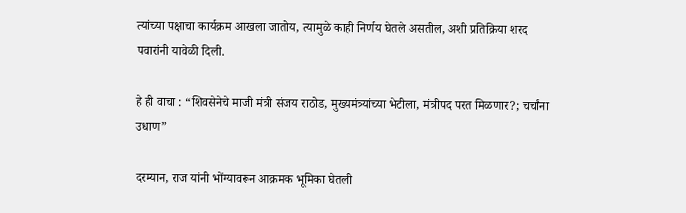त्यांच्या पक्षाचा कार्यक्रम आखला जातोय, त्यामुळे काही निर्णय घेतले असतील, अशी प्रतिक्रिया शरद पवारांनी यावेळी दिली.

हे ही वाचा : “शिवसेनेचे माजी मंत्री संजय राठोड, मुख्यमंत्र्यांच्या भेटीला, मंत्रीपद परत मिळणार?; चर्चांना उधाण”

दरम्यान, राज यांनी भोंग्यावरून आक्रमक भूमिका घेतली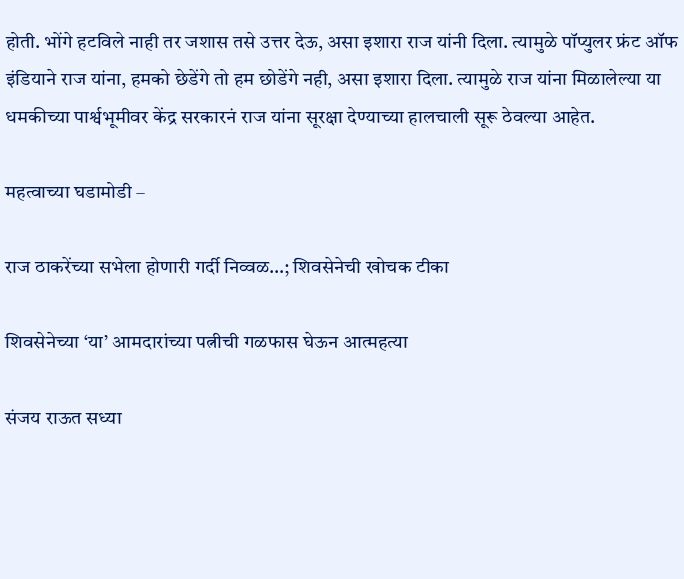होती. भोंगे हटविले नाही तर जशास तसे उत्तर देऊ, असा इशारा राज यांनी दिला. त्यामुळे पॉप्युलर फ्रंट ऑफ इंडियाने राज यांना, हमको छेडेंगे तो हम छोडेंगे नही, असा इशारा दिला. त्यामुळे राज यांना मिळालेल्या या धमकीच्या पार्श्वभूमीवर केंद्र सरकारनं राज यांना सूरक्षा देण्याच्या हालचाली सूरू ठेवल्या आहेत.

महत्वाच्या घडामोडी –

राज ठाकरेंच्या सभेला होणारी गर्दी निव्वळ…; शिवसेनेची खोचक टीका

शिवसेनेच्या ‘या’ आमदारांच्या पत्नीची गळफास घेऊन आत्महत्या

संजय राऊत सध्या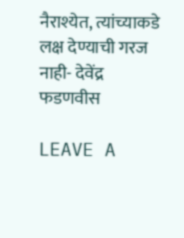नैराश्येत, त्यांच्याकडे लक्ष देण्याची गरज नाही- देवेंद्र फडणवीस

LEAVE A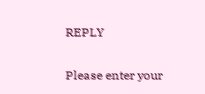REPLY

Please enter your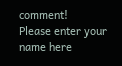comment!
Please enter your name here